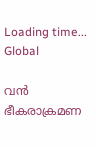Loading time...
Global

വൻ ഭീകരാക്രമണ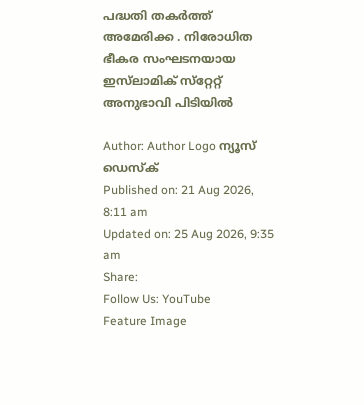പദ്ധതി തകർത്ത് അമേരിക്ക . നിരോധിത ഭീകര സംഘടനയായ ഇസ്‌ലാമിക്‌ സ്‌റ്റേറ്റ് അനുഭാവി പിടിയിൽ

Author: Author Logo ന്യൂസ് ഡെസ്ക്
Published on: 21 Aug 2026, 8:11 am
Updated on: 25 Aug 2026, 9:35 am
Share:
Follow Us: YouTube
Feature Image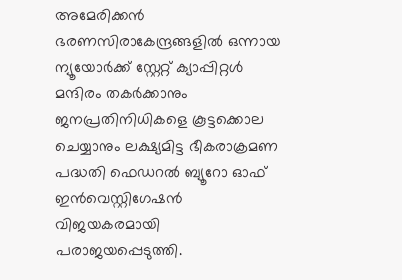അമേരിക്കൻ ഭരണസിരാകേന്ദ്രങ്ങളിൽ ഒന്നായ ന്യൂയോർക്ക് ‌സ്റ്റേറ്റ് ക്യാപ്പിറ്റൾ മന്ദിരം തകർക്കാനും ജനപ്രതിനിധികളെ കൂട്ടക്കൊല ചെയ്യാനും ലക്ഷ്യമിട്ട ഭീകരാക്രമണ പദ്ധതി ഫെഡറൽ ബ്യൂറോ ഓഫ് ഇൻവെസ്റ്റിഗേഷൻ വിജയകരമായി പരാജയപ്പെടുത്തി.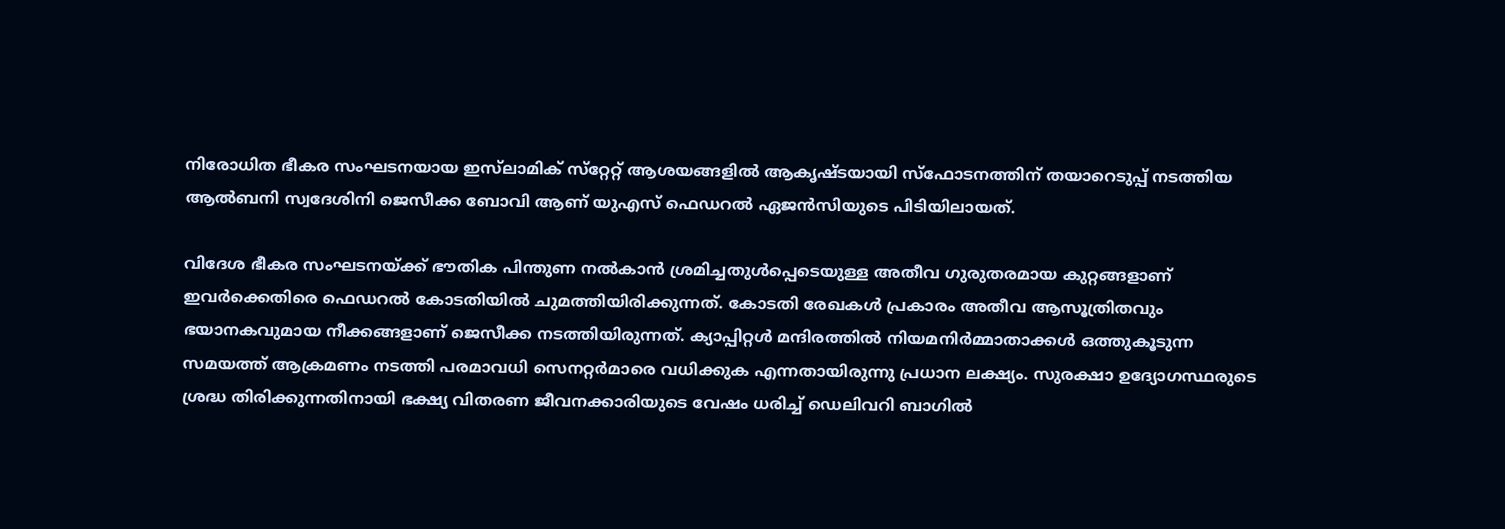നിരോധിത ഭീകര സംഘടനയായ ഇസ്‌ലാമിക്‌ സ്‌റ്റേറ്റ് ആശയങ്ങളിൽ ആകൃഷ്‌ടയായി സ്ഫോടനത്തിന് തയാറെടുപ്പ് നടത്തിയ ആൽബനി സ്വദേശിനി ജെസീക്ക ബോവി ആണ് യുഎസ് ഫെഡറൽ ഏജൻസിയുടെ പിടിയിലായത്.

വിദേശ ഭീകര സംഘടനയ്ക്ക് ഭൗതിക പിന്തുണ നൽകാൻ ശ്രമിച്ചതുൾപ്പെടെയുള്ള അതീവ ഗുരുതരമായ കുറ്റങ്ങളാണ് ഇവർക്കെതിരെ ഫെഡറൽ കോടതിയിൽ ചുമത്തിയിരിക്കുന്നത്. കോടതി രേഖകൾ പ്രകാരം അതീവ ആസൂത്രിതവും ഭയാനകവുമായ നീക്കങ്ങളാണ് ജെസീക്ക നടത്തിയിരുന്നത്. ക്യാപ്പിറ്റൾ മന്ദിരത്തിൽ നിയമനിർമ്മാതാക്കൾ ഒത്തുകൂടുന്ന സമയത്ത് ആക്രമണം നടത്തി പരമാവധി സെനറ്റർമാരെ വധിക്കുക എന്നതായിരുന്നു പ്രധാന ലക്ഷ്യം. സുരക്ഷാ ഉദ്യോഗസ്ഥരുടെ ശ്രദ്ധ തിരിക്കുന്നതിനായി ഭക്ഷ്യ വിതരണ ജീവനക്കാരിയുടെ വേഷം ധരിച്ച് ഡെലിവറി ബാഗിൽ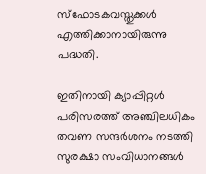സ്ഫോടകവസ്തു‌ക്കൾ എത്തിക്കാനായിരുന്നു പദ്ധതി.

ഇതിനായി ക്യാപ്പിറ്റൾ പരിസരത്ത് അഞ്ചിലധികം തവണ സന്ദർശനം നടത്തി സുരക്ഷാ സംവിധാനങ്ങൾ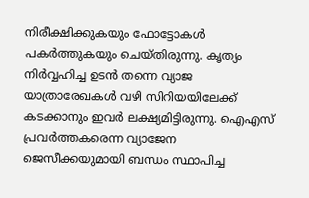നിരീക്ഷിക്കുകയും ഫോട്ടോകൾ പകർത്തുകയും ചെയ്തിരുന്നു. കൃത്യം നിർവ്വഹിച്ച ഉടൻ തന്നെ വ്യാജ യാത്രാരേഖകൾ വഴി സിറിയയിലേക്ക് കടക്കാനും ഇവർ ലക്ഷ്യമിട്ടിരുന്നു. ഐഎസ് പ്രവർത്തകരെന്ന വ്യാജേന ജെസീക്കയുമായി ബന്ധം സ്ഥാപിച്ച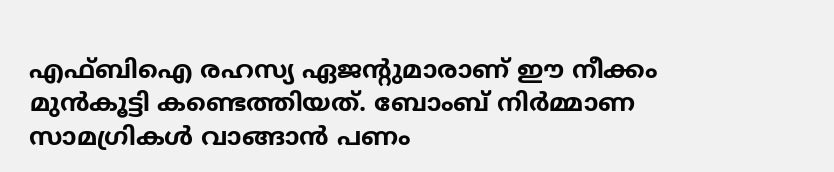എഫ്ബിഐ രഹസ്യ ഏജൻ്റുമാരാണ് ഈ നീക്കം മുൻകൂട്ടി കണ്ടെത്തിയത്. ബോംബ് നിർമ്മാണ സാമഗ്രികൾ വാങ്ങാൻ പണം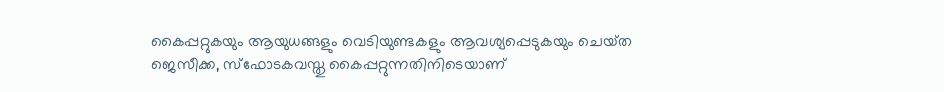കൈപ്പറ്റുകയും ആയുധങ്ങളും വെടിയുണ്ടകളും ആവശ്യപ്പെടുകയും ചെയ്‌ത ജെസീക്ക, സ്ഫോടകവസ്തു കൈപ്പറ്റുന്നതിനിടെയാണ്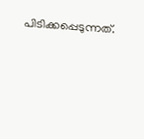പിടിക്കപ്പെടുന്നത്.